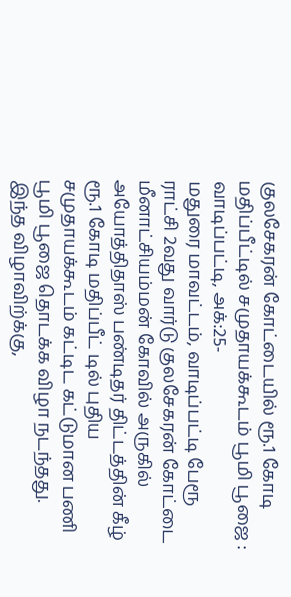குலசேகரன் கோட்டையில் ரூ.1 கோடி மதிப்பீட்டில் சமுதாயக்கூடம் பூமி பூஜை :
வாடிப்பட்டி, அக்:25-
மதுரை மாவட்டம், வாடிப்பட்டி பேரூ ராட்சி 2வது வார்டு குலசேகரன் கோட்டை மீனாட்சியம்மன் கோவில் அருகில் அயோத்திதாஸ் பண்டிதர் திட்டத்தின் கீழ் ரூ.1 கோடி மதிப்பீட் டில் புதிய சமுதாயக்கூடம் கட்டிட கட்டுமான பணி பூமி பூஜை தொடக்க விழா நடந்தது.
இந்த விழாவிற்க்கு,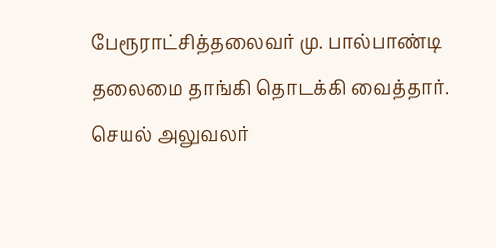பேரூராட்சித்தலைவர் மு. பால்பாண்டி தலைமை தாங்கி தொடக்கி வைத்தார்.
செயல் அலுவலர்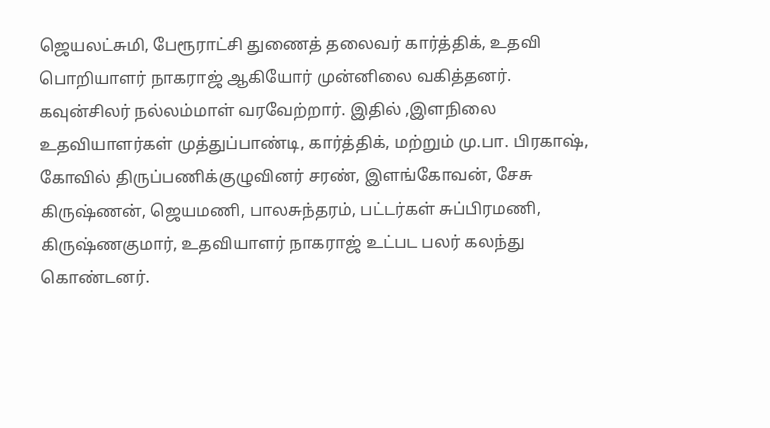ஜெயலட்சுமி, பேரூராட்சி துணைத் தலைவர் கார்த்திக், உதவி பொறியாளர் நாகராஜ் ஆகியோர் முன்னிலை வகித்தனர்.
கவுன்சிலர் நல்லம்மாள் வரவேற்றார். இதில் ,இளநிலை உதவியாளர்கள் முத்துப்பாண்டி, கார்த்திக், மற்றும் மு.பா. பிரகாஷ், கோவில் திருப்பணிக்குழுவினர் சரண், இளங்கோவன், சேசு கிருஷ்ணன், ஜெயமணி, பாலசுந்தரம், பட்டர்கள் சுப்பிரமணி, கிருஷ்ணகுமார், உதவியாளர் நாகராஜ் உட்பட பலர் கலந்து கொண்டனர்.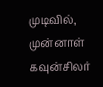முடிவில், முன்னாள் கவுன்சிலர்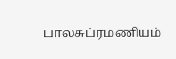பாலசுப்ரமணியம்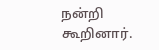நன்றி கூறினார்.